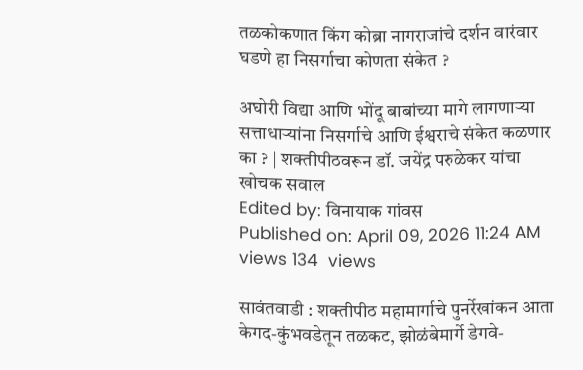तळकोकणात किंग कोब्रा नागराजांचे दर्शन वारंवार घडणे हा निसर्गाचा कोणता संकेत ?

अघोरी विद्या आणि भोंदू बाबांच्या मागे लागणाऱ्या सत्ताधाऱ्यांना निसर्गाचे आणि ईश्वराचे संकेत कळणार का ? | शक्तीपीठवरून डॉ. जयेंद्र परुळेकर यांचा खोचक सवाल
Edited by: विनायाक गांवस
Published on: April 09, 2026 11:24 AM
views 134  views

सावंतवाडी : शक्तीपीठ महामार्गाचे पुनर्रेखांकन आता केगद-कुंभवडेतून तळकट, झोळंबेमार्गे डेगवे-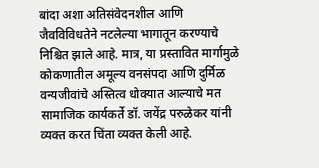बांदा अशा अतिसंवेदनशील आणि जैवविविधतेने नटलेल्या भागातून करण्याचे निश्चित झाले आहे. मात्र, या प्रस्तावित मार्गामुळे कोकणातील अमूल्य वनसंपदा आणि दुर्मिळ वन्यजीवांचे अस्तित्व धोक्यात आल्याचे मत सामाजिक कार्यकर्ते डॉ. जयेंद्र परुळेकर यांनी व्यक्त करत चिंता व्यक्त केली आहे.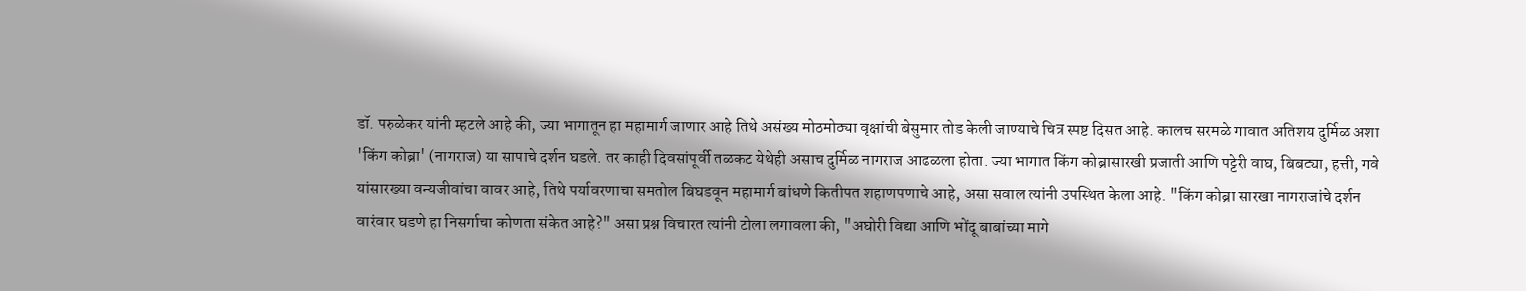डॉ. परुळेकर यांनी म्हटले आहे की, ज्या भागातून हा महामार्ग जाणार आहे तिथे असंख्य मोठमोठ्या वृक्षांची बेसुमार तोड केली जाण्याचे चित्र स्पष्ट दिसत आहे. कालच सरमळे गावात अतिशय दुर्मिळ अशा 'किंग कोब्रा' (नागराज) या सापाचे दर्शन घडले. तर काही दिवसांपूर्वी तळकट येथेही असाच दुर्मिळ नागराज आढळला होता. ज्या भागात किंग कोब्रासारखी प्रजाती आणि पट्टेरी वाघ, बिबट्या, हत्ती, गवे यांसारख्या वन्यजीवांचा वावर आहे, तिथे पर्यावरणाचा समतोल बिघडवून महामार्ग बांधणे कितीपत शहाणपणाचे आहे, असा सवाल त्यांनी उपस्थित केला आहे. "किंग कोब्रा सारखा नागराजांचे दर्शन वारंवार घडणे हा निसर्गाचा कोणता संकेत आहे?" असा प्रश्न विचारत त्यांनी टोला लगावला की, "अघोरी विद्या आणि भोंदू बाबांच्या मागे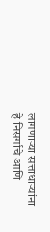लागणाऱ्या सत्ताधाऱ्यांना हे निसर्गाचे आणि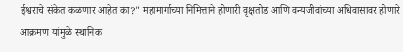ईश्वराचे संकेत कळणार आहेत का?" महामार्गाच्या निमित्ताने होणारी वृक्षतोड आणि वन्यजीवांच्या अधिवासावर होणारे आक्रमण यांमुळे स्थानिक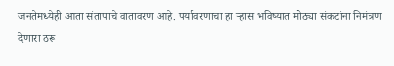जनतेमध्येही आता संतापाचे वातावरण आहे. पर्यावरणाचा हा ऱ्हास भविष्यात मोठ्या संकटांना निमंत्रण देणारा ठरू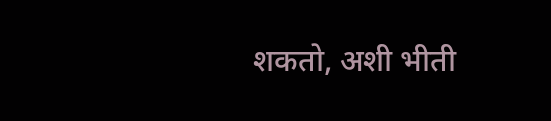शकतो, अशी भीती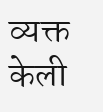व्यक्त केली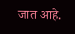जात आहे.